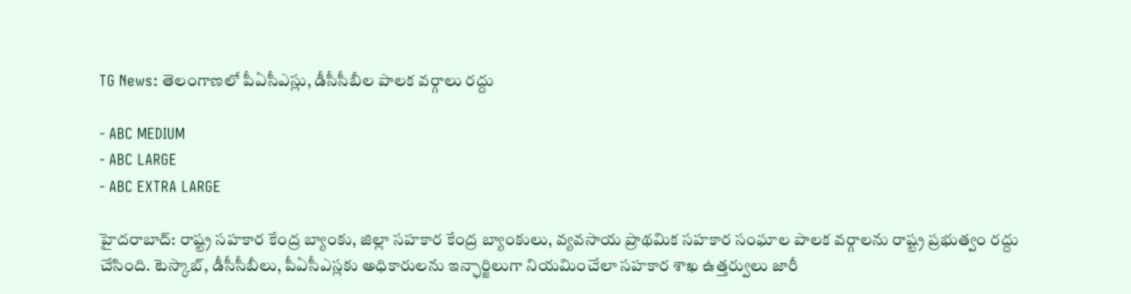TG News: తెలంగాణలో పీఏసీఎస్లు, డీసీసీబీల పాలక వర్గాలు రద్దు

- ABC MEDIUM
- ABC LARGE
- ABC EXTRA LARGE

హైదరాబాద్: రాష్ట్ర సహకార కేంద్ర బ్యాంకు, జిల్లా సహకార కేంద్ర బ్యాంకులు, వ్యవసాయ ప్రాథమిక సహకార సంఘాల పాలక వర్గాలను రాష్ట్ర ప్రభుత్వం రద్దు చేసింది. టెస్కాబ్, డీసీసీబీలు, పీఏసీఎస్లకు అధికారులను ఇన్ఛార్జిలుగా నియమించేలా సహకార శాఖ ఉత్తర్వులు జారీ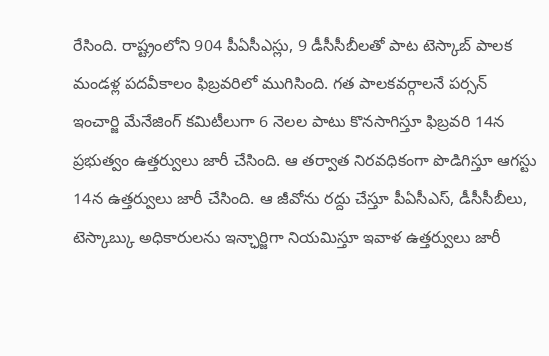రేసింది. రాష్ట్రంలోని 904 పీఏసీఎస్లు, 9 డీసీసీబీలతో పాట టెస్కాబ్ పాలక మండళ్ల పదవీకాలం ఫిబ్రవరిలో ముగిసింది. గత పాలకవర్గాలనే పర్సన్ ఇంచార్జి మేనేజింగ్ కమిటీలుగా 6 నెలల పాటు కొనసాగిస్తూ ఫిబ్రవరి 14న ప్రభుత్వం ఉత్తర్వులు జారీ చేసింది. ఆ తర్వాత నిరవధికంగా పొడిగిస్తూ ఆగస్టు 14న ఉత్తర్వులు జారీ చేసింది. ఆ జీవోను రద్దు చేస్తూ పీఏసీఎస్, డీసీసీబీలు, టెస్కాబ్కు అధికారులను ఇన్ఛార్జిగా నియమిస్తూ ఇవాళ ఉత్తర్వులు జారీ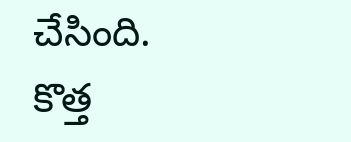చేసింది. కొత్త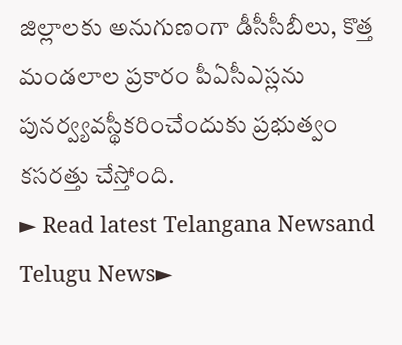జిల్లాలకు అనుగుణంగా డీసీసీబీలు, కొత్త మండలాల ప్రకారం పీఏసీఎస్లను పునర్వ్యవస్థీకరించేందుకు ప్రభుత్వం కసరత్తు చేస్తోంది.
► Read latest Telangana Newsand Telugu News►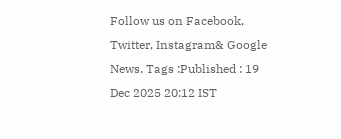Follow us on Facebook, Twitter, Instagram& Google News. Tags :Published : 19 Dec 2025 20:12 IST